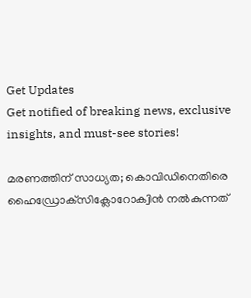Get Updates
Get notified of breaking news, exclusive insights, and must-see stories!

മരണത്തിന് സാധ്യത; കൊവിഡിനെതിരെ ഹൈഡ്രോക്‌സിക്ലോറോക്വിന്‍ നല്‍കുന്നത്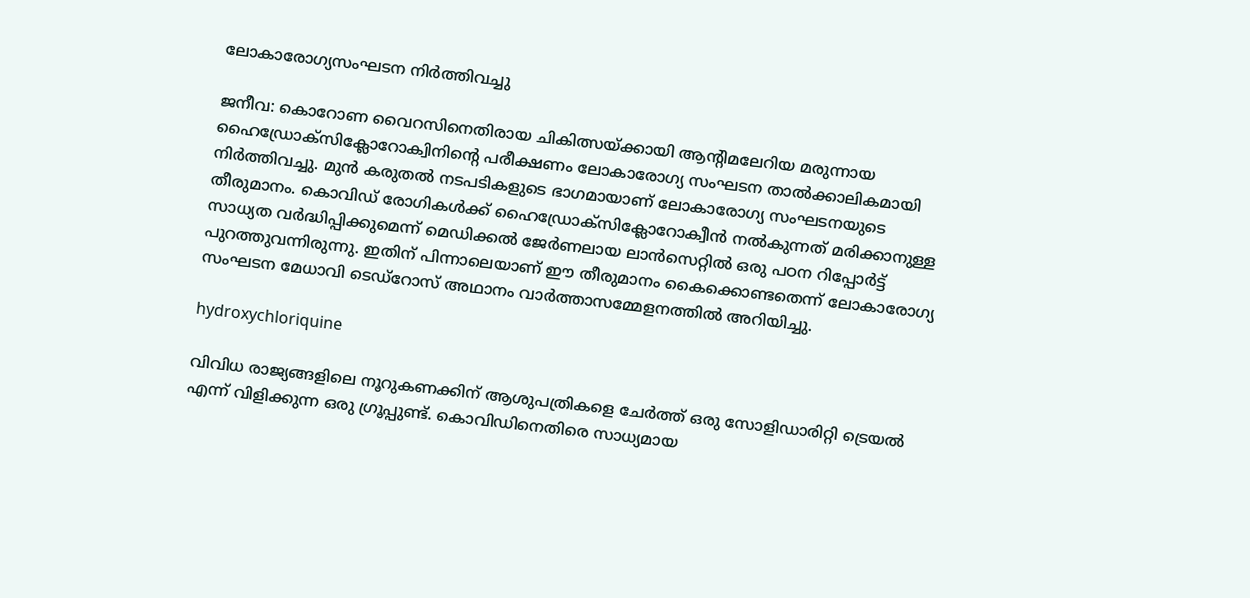ലോകാരോഗ്യസംഘടന നിര്‍ത്തിവച്ചു

ജനീവ: കൊറോണ വൈറസിനെതിരായ ചികിത്സയ്ക്കായി ആന്റിമലേറിയ മരുന്നായ ഹൈഡ്രോക്‌സിക്ലോറോക്വിനിന്റെ പരീക്ഷണം ലോകാരോഗ്യ സംഘടന താല്‍ക്കാലികമായി നിര്‍ത്തിവച്ചു. മുന്‍ കരുതല്‍ നടപടികളുടെ ഭാഗമായാണ് ലോകാരോഗ്യ സംഘടനയുടെ തീരുമാനം. കൊവിഡ് രോഗികള്‍ക്ക് ഹൈഡ്രോക്‌സിക്ലോറോക്വീന്‍ നല്‍കുന്നത് മരിക്കാനുള്ള സാധ്യത വര്‍ദ്ധിപ്പിക്കുമെന്ന് മെഡിക്കല്‍ ജേര്‍ണലായ ലാന്‍സെറ്റില്‍ ഒരു പഠന റിപ്പോര്‍ട്ട് പുറത്തുവന്നിരുന്നു. ഇതിന് പിന്നാലെയാണ് ഈ തീരുമാനം കൈക്കൊണ്ടതെന്ന് ലോകാരോഗ്യ സംഘടന മേധാവി ടെഡ്‌റോസ് അഥാനം വാര്‍ത്താസമ്മേളനത്തില്‍ അറിയിച്ചു.

hydroxychloriquine

വിവിധ രാജ്യങ്ങളിലെ നൂറുകണക്കിന് ആശുപത്രികളെ ചേര്‍ത്ത് ഒരു സോളിഡാരിറ്റി ട്രെയല്‍ എന്ന് വിളിക്കുന്ന ഒരു ഗ്രൂപ്പുണ്ട്. കൊവിഡിനെതിരെ സാധ്യമായ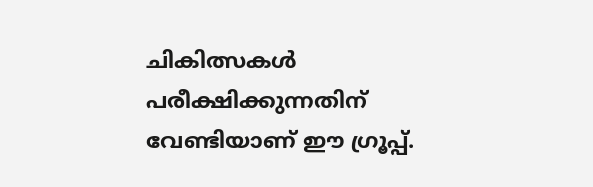ചികിത്സകള്‍ പരീക്ഷിക്കുന്നതിന് വേണ്ടിയാണ് ഈ ഗ്രൂപ്പ്.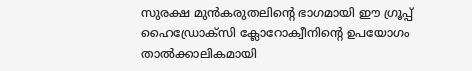സുരക്ഷ മുന്‍കരുതലിന്റെ ഭാഗമായി ഈ ഗ്രൂപ്പ് ഹൈഡ്രോക്‌സി ക്ലോറോക്വീനിന്റെ ഉപയോഗം താല്‍ക്കാലികമായി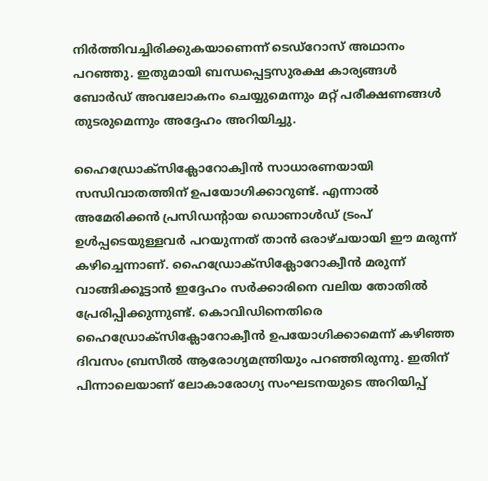നിര്‍ത്തിവച്ചിരിക്കുകയാണെന്ന് ടെഡ്‌റോസ് അഥാനം പറഞ്ഞു. ഇതുമായി ബന്ധപ്പെട്ടസുരക്ഷ കാര്യങ്ങള്‍ ബോര്‍ഡ് അവലോകനം ചെയ്യുമെന്നും മറ്റ് പരീക്ഷണങ്ങള്‍ തുടരുമെന്നും അദ്ദേഹം അറിയിച്ചു.

ഹൈഡ്രോക്‌സിക്ലോറോക്വിന്‍ സാധാരണയായി സന്ധിവാതത്തിന് ഉപയോഗിക്കാറുണ്ട്. എന്നാല്‍ അമേരിക്കന്‍ പ്രസിഡന്റായ ഡൊണാള്‍ഡ് ട്രംപ് ഉള്‍പ്പടെയുള്ളവര്‍ പറയുന്നത് താന്‍ ഒരാഴ്ചയായി ഈ മരുന്ന് കഴിച്ചെന്നാണ്. ഹൈഡ്രോക്‌സിക്ലോറോക്വീന്‍ മരുന്ന് വാങ്ങിക്കൂട്ടാന്‍ ഇദ്ദേഹം സര്‍ക്കാരിനെ വലിയ തോതില്‍ പ്രേരിപ്പിക്കുന്നുണ്ട്. കൊവിഡിനെതിരെ ഹൈഡ്രോക്‌സിക്ലോറോക്വീന്‍ ഉപയോഗിക്കാമെന്ന് കഴിഞ്ഞ ദിവസം ബ്രസീല്‍ ആരോഗ്യമന്ത്രിയും പറഞ്ഞിരുന്നു. ഇതിന് പിന്നാലെയാണ് ലോകാരോഗ്യ സംഘടനയുടെ അറിയിപ്പ്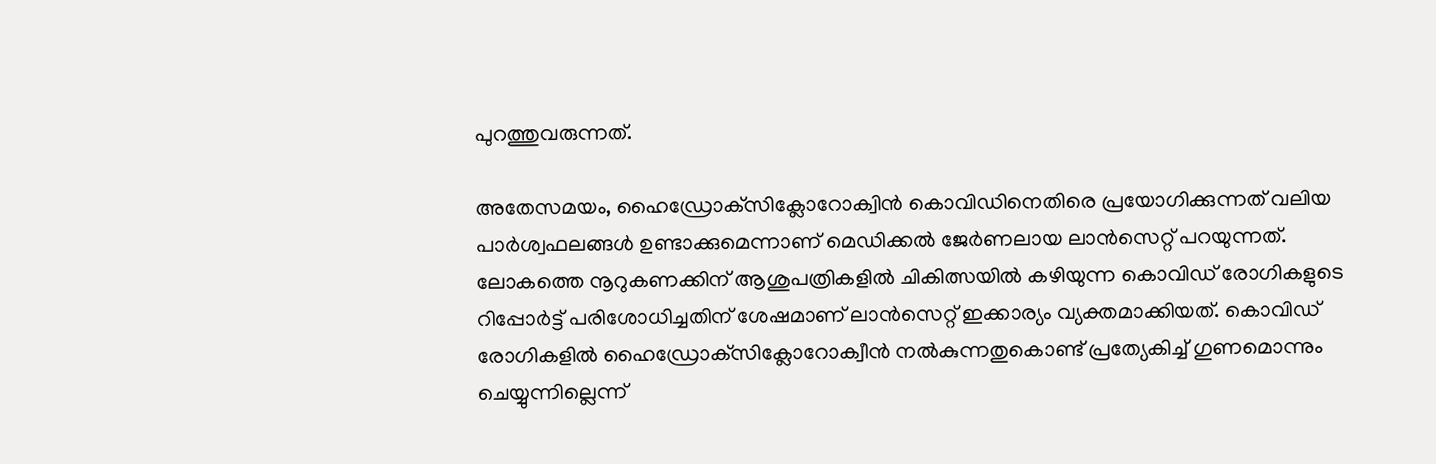പുറത്തുവരുന്നത്.

അതേസമയം, ഹൈഡ്രോക്‌സിക്ലോറോക്വിന്‍ കൊവിഡിനെതിരെ പ്രയോഗിക്കുന്നത് വലിയ പാര്‍ശ്വഫലങ്ങള്‍ ഉണ്ടാക്കുമെന്നാണ് മെഡിക്കല്‍ ജേര്‍ണലായ ലാന്‍സെറ്റ് പറയുന്നത്. ലോകത്തെ നൂറുകണക്കിന് ആശുപത്രികളില്‍ ചികിത്സയില്‍ കഴിയുന്ന കൊവിഡ് രോഗികളുടെ റിപ്പോര്‍ട്ട് പരിശോധിച്ചതിന് ശേഷമാണ് ലാന്‍സെറ്റ് ഇക്കാര്യം വ്യക്തമാക്കിയത്. കൊവിഡ് രോഗികളില്‍ ഹൈഡ്രോക്‌സിക്ലോറോക്വീന്‍ നല്‍കുന്നതുകൊണ്ട് പ്രത്യേകിച്ച് ഗുണമൊന്നും ചെയ്യുന്നില്ലെന്ന്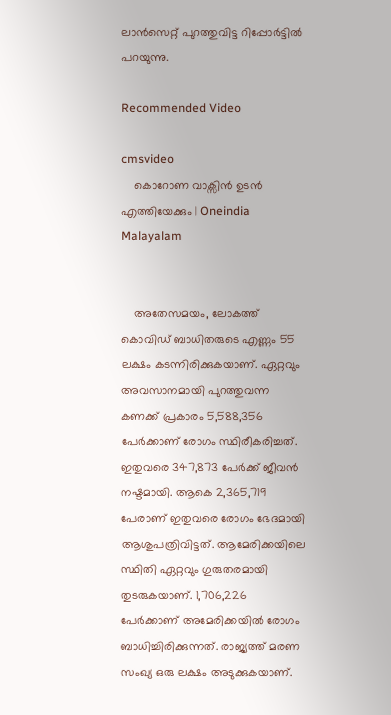ലാന്‍സെറ്റ് പുറത്തുവിട്ട റിപ്പോര്‍ട്ടില്‍ പറയുന്നു.

Recommended Video

cmsvideo
    കൊറോണ വാക്സിന്‍ ഉടന്‍ എത്തിയേക്കും | Oneindia Malayalam


    അതേസമയം, ലോകത്ത് കൊവിഡ് ബാധിതരുടെ എണ്ണം 55 ലക്ഷം കടന്നിരിക്കുകയാണ്. ഏറ്റവും അവസാനമായി പുറത്തുവന്ന കണക്ക് പ്രകാരം 5,588,356 പേര്‍ക്കാണ് രോഗം സ്ഥിരീകരിച്ചത്. ഇതുവരെ 347,873 പേര്‍ക്ക് ജീവന്‍ നഷ്ടമായി. ആകെ 2,365,719 പേരാണ് ഇതുവരെ രോഗം ഭേദമായി ആശുപത്രിവിട്ടത്. ആമേരിക്കയിലെ സ്ഥിതി ഏറ്റവും ഗുരുതരമായി തുടരുകയാണ്. 1,706,226 പേര്‍ക്കാണ് അമേരിക്കയില്‍ രോഗം ബാധിച്ചിരിക്കുന്നത്. രാജ്യത്ത് മരണ സംഖ്യ ഒരു ലക്ഷം അടുക്കുകയാണ്.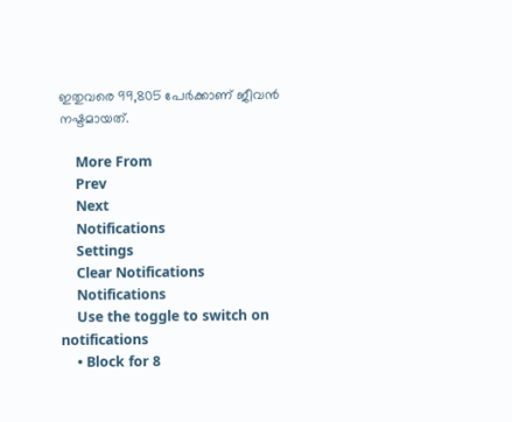ഇതുവരെ 99,805 പേര്‍ക്കാണ് ജീവന്‍ നഷ്ടമായത്.

    More From
    Prev
    Next
    Notifications
    Settings
    Clear Notifications
    Notifications
    Use the toggle to switch on notifications
    • Block for 8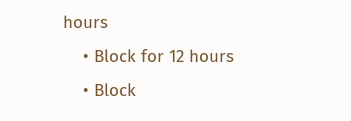hours
    • Block for 12 hours
    • Block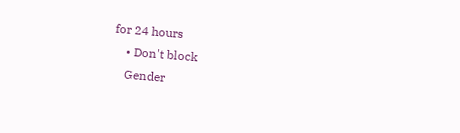for 24 hours
    • Don't block
    Gender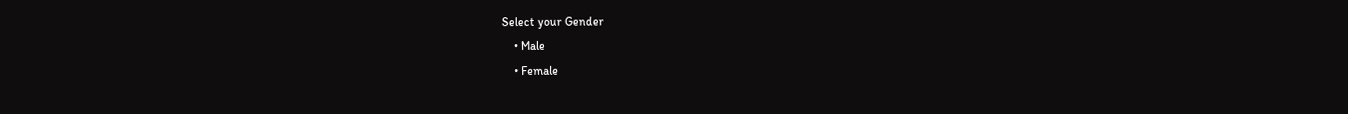Select your Gender
    • Male
    • Female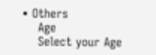• Others
    Age
    Select your Age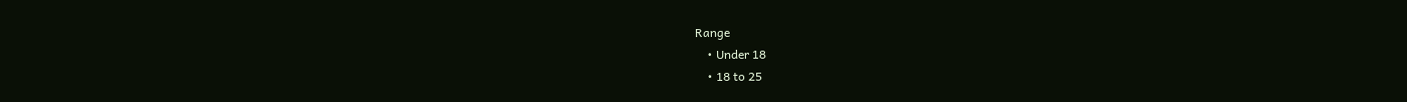Range
    • Under 18
    • 18 to 25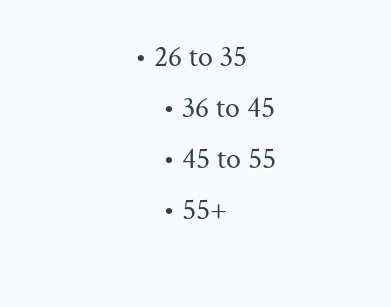• 26 to 35
    • 36 to 45
    • 45 to 55
    • 55+